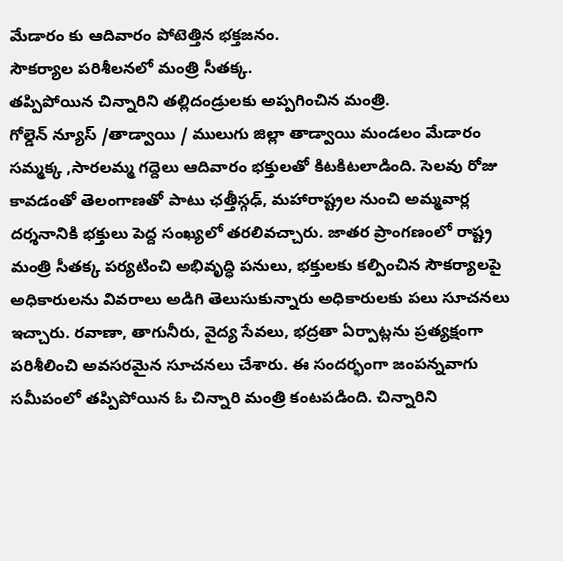మేడారం కు ఆదివారం పోటెత్తిన భక్తజనం.
సౌకర్యాల పరిశీలనలో మంత్రి సీతక్క.
తప్పిపోయిన చిన్నారిని తల్లిదండ్రులకు అప్పగించిన మంత్రి.
గోల్డెన్ న్యూస్ /తాడ్వాయి / ములుగు జిల్లా తాడ్వాయి మండలం మేడారం సమ్మక్క ,సారలమ్మ గద్దెలు ఆదివారం భక్తులతో కిటకిటలాడింది. సెలవు రోజు కావడంతో తెలంగాణతో పాటు ఛత్తీస్గఢ్, మహారాష్ట్రల నుంచి అమ్మవార్ల దర్శనానికి భక్తులు పెద్ద సంఖ్యలో తరలివచ్చారు. జాతర ప్రాంగణంలో రాష్ట్ర మంత్రి సీతక్క పర్యటించి అభివృద్ధి పనులు, భక్తులకు కల్పించిన సౌకర్యాలపై అధికారులను వివరాలు అడిగి తెలుసుకున్నారు అధికారులకు పలు సూచనలు ఇచ్చారు. రవాణా, తాగునీరు, వైద్య సేవలు, భద్రతా ఏర్పాట్లను ప్రత్యక్షంగా పరిశీలించి అవసరమైన సూచనలు చేశారు. ఈ సందర్భంగా జంపన్నవాగు సమీపంలో తప్పిపోయిన ఓ చిన్నారి మంత్రి కంటపడింది. చిన్నారిని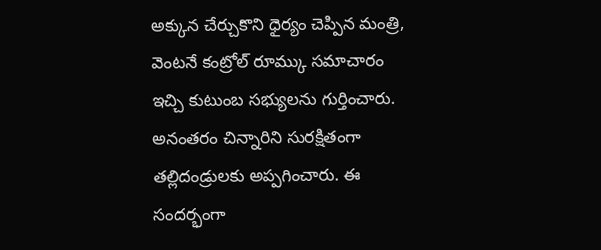అక్కున చేర్చుకొని ధైర్యం చెప్పిన మంత్రి, వెంటనే కంట్రోల్ రూమ్కు సమాచారం ఇచ్చి కుటుంబ సభ్యులను గుర్తించారు. అనంతరం చిన్నారిని సురక్షితంగా తల్లిదండ్రులకు అప్పగించారు. ఈ సందర్భంగా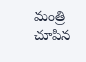మంత్రి చూపిన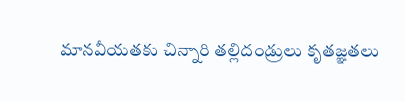మానవీయతకు చిన్నారి తల్లిదండ్రులు కృతజ్ఞతలు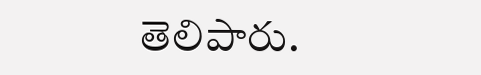తెలిపారు.